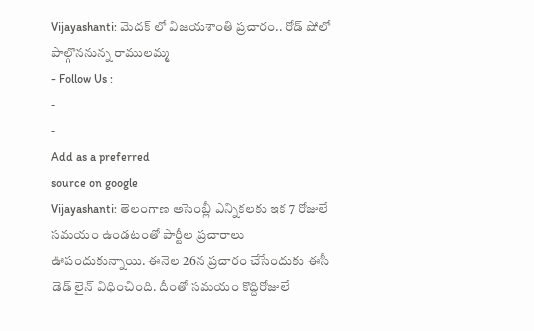Vijayashanti: మెదక్ లో విజయశాంతి ప్రచారం.. రోడ్ షోలో పాల్గొననున్న రాములమ్మ
- Follow Us :
-
-
Add as a preferred
source on google
Vijayashanti: తెలంగాణ అసెంబ్లీ ఎన్నికలకు ఇక 7 రోజులే సమయం ఉండటంతో పార్టీల ప్రచారాలు ఊపందుకున్నాయి. ఈనెల 26న ప్రచారం చేసేందుకు ఈసీ డెడ్ లైన్ విధించింది. దీంతో సమయం కొద్దిరోజులే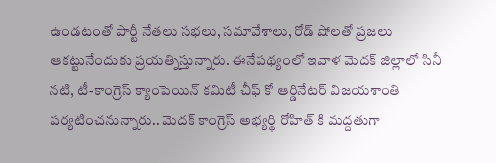ఉండటంతో పార్టీ నేతలు సభలు, సమావేశాలు, రోడ్ షోలతో ప్రజలు ఆకట్టునేందుకు ప్రయత్నిస్తున్నారు. ఈనేపథ్యంలో ఇవాళ మెదక్ జిల్లాలో సినీ నటి, టీ-కాంగ్రెస్ క్యాంపెయిన్ కమిటీ చీఫ్ కో ఆర్డినేటర్ విజయశాంతి పర్యటించనున్నారు.. మెదక్ కాంగ్రెస్ అభ్యర్థి రోహిత్ కి మద్దతుగా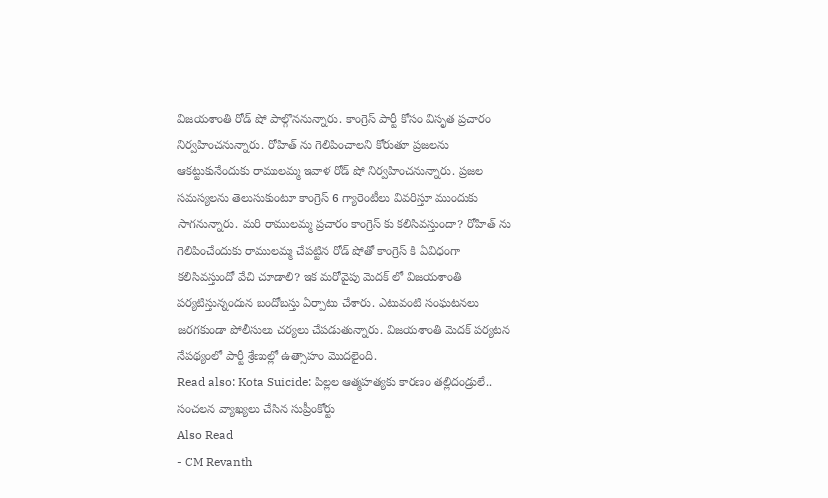విజయశాంతి రోడ్ షో పాల్గొననున్నారు. కాంగ్రెస్ పార్టీ కోసం విసృత ప్రచారం నిర్వహించనున్నారు. రోహిత్ ను గెలిపించాలని కోరుతూ ప్రజలను ఆకట్టుకునేందుకు రాములమ్మ ఇవాళ రోడ్ షో నిర్వహించనున్నారు. ప్రజల సమస్యలను తెలుసుకుంటూ కాంగ్రెస్ 6 గ్యారెంటీలు వివరిస్తూ ముందుకు సాగనున్నారు. మరి రాములమ్మ ప్రచారం కాంగ్రెస్ కు కలిసివస్తుందా? రోహిత్ ను గెలిపించేందుకు రాములమ్మ చేపట్టిన రోడ్ షోతో కాంగ్రెస్ కి ఏవిధంగా కలిసివస్తుందో వేచి చూడాలి? ఇక మరోవైపు మెదక్ లో విజయశాంతి పర్యటిస్తున్నందున బందోబస్తు ఏర్పాటు చేశారు. ఎటువంటి సంఘటనలు జరగకుండా పోలీసులు చర్యలు చేపడుతున్నారు. విజయశాంతి మెదక్ పర్యటన నేపథ్యంలో పార్టీ శ్రేణుల్లో ఉత్సాహం మొదలైంది.
Read also: Kota Suicide: పిల్లల ఆత్మహత్యకు కారణం తల్లిదండ్రులే.. సంచలన వ్యాఖ్యలు చేసిన సుప్రీంకోర్టు
Also Read
- CM Revanth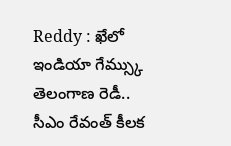Reddy : ఖేలో ఇండియా గేమ్స్కు తెలంగాణ రెడీ.. సీఎం రేవంత్ కీలక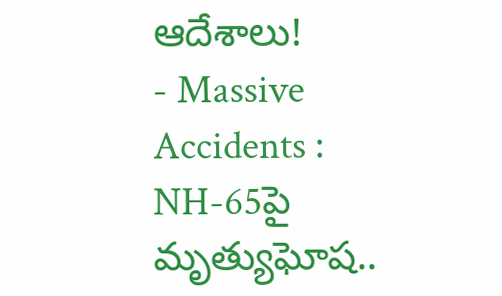ఆదేశాలు!
- Massive Accidents : NH-65పై మృత్యుఘోష..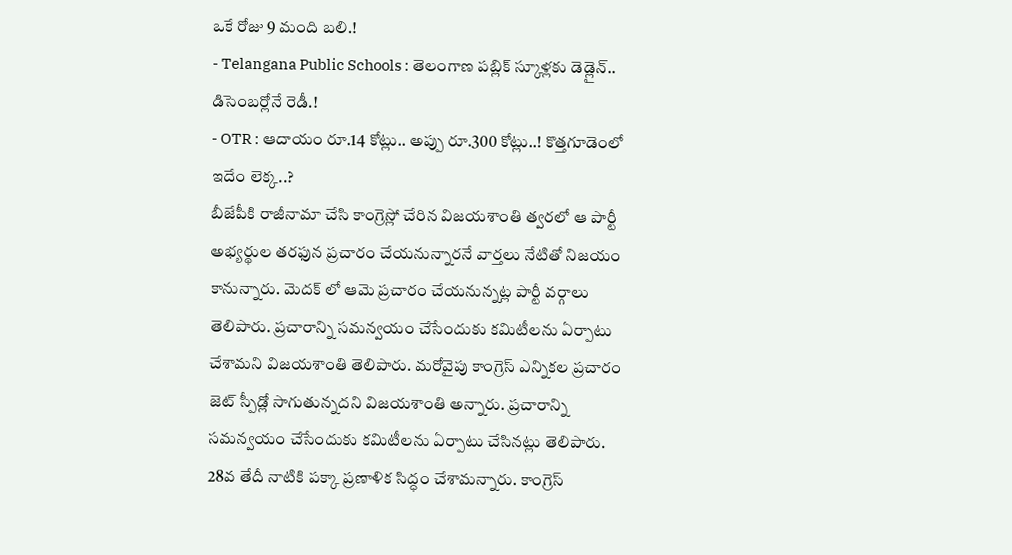ఒకే రోజు 9 మంది బలి.!
- Telangana Public Schools : తెలంగాణ పబ్లిక్ స్కూళ్లకు డెడ్లైన్.. డిసెంబర్లోనే రెడీ.!
- OTR : ఆదాయం రూ.14 కోట్లు.. అప్పు రూ.300 కోట్లు..! కొత్తగూడెంలో ఇదేం లెక్క..?
బీజేపీకి రాజీనామా చేసి కాంగ్రెస్లో చేరిన విజయశాంతి త్వరలో ఆ పార్టీ అభ్యర్థుల తరఫున ప్రచారం చేయనున్నారనే వార్తలు నేటితో నిజయం కానున్నారు. మెదక్ లో ఆమె ప్రచారం చేయనున్నట్ల పార్టీ వర్గాలు తెలిపారు. ప్రచారాన్ని సమన్వయం చేసేందుకు కమిటీలను ఏర్పాటు చేశామని విజయశాంతి తెలిపారు. మరోవైపు కాంగ్రెస్ ఎన్నికల ప్రచారం జెట్ స్పీడ్లో సాగుతున్నదని విజయశాంతి అన్నారు. ప్రచారాన్ని సమన్వయం చేసేందుకు కమిటీలను ఏర్పాటు చేసినట్లు తెలిపారు. 28వ తేదీ నాటికి పక్కా ప్రణాళిక సిద్ధం చేశామన్నారు. కాంగ్రెస్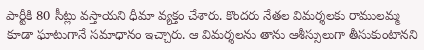పార్టీకి 80 సీట్లు వస్తాయని ధీమా వ్యక్తం చేశారు. కొందరు నేతల విమర్శలకు రాములమ్మ కూడా ఘాటుగానే సమాధానం ఇచ్చారు. ఆ విమర్శలను తాను ఆశీస్సులుగా తీసుకుంటానని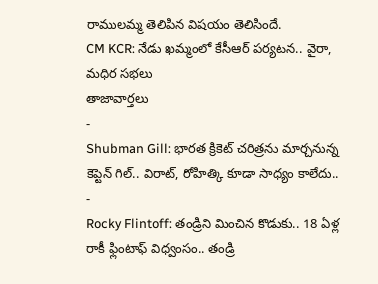రాములమ్మ తెలిపిన విషయం తెలిసిందే.
CM KCR: నేడు ఖమ్మంలో కేసీఆర్ పర్యటన.. వైరా, మధిర సభలు
తాజావార్తలు
-
Shubman Gill: భారత క్రికెట్ చరిత్రను మార్చనున్న కెప్టెన్ గిల్.. విరాట్, రోహిత్కి కూడా సాధ్యం కాలేదు..
-
Rocky Flintoff: తండ్రిని మించిన కొడుకు.. 18 ఏళ్ల రాకీ ఫ్లింటాఫ్ విధ్వంసం.. తండ్రి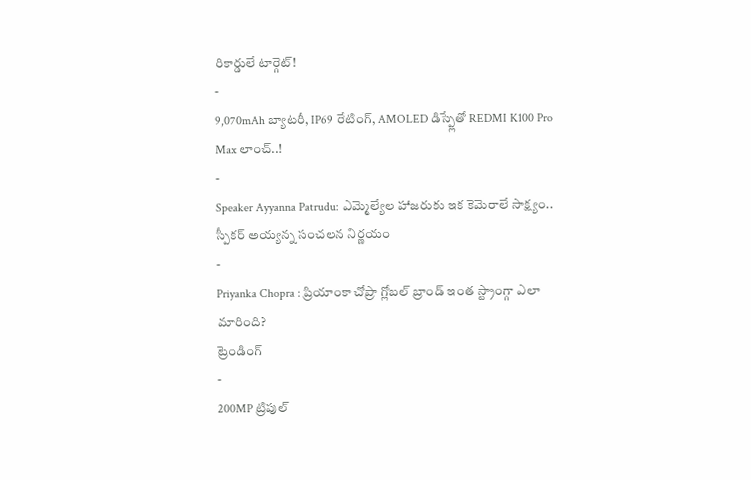రికార్డులే టార్గెట్!
-
9,070mAh బ్యాటరీ, IP69 రేటింగ్, AMOLED డిస్ప్లేతో REDMI K100 Pro Max లాంచ్..!
-
Speaker Ayyanna Patrudu: ఎమ్మెల్యేల హాజరుకు ఇక కెమెరాలే సాక్ష్యం.. స్పీకర్ అయ్యన్న సంచలన నిర్ణయం
-
Priyanka Chopra : ప్రియాంకా చోప్రా గ్లోబల్ బ్రాండ్ ఇంత స్ట్రాంగ్గా ఎలా మారింది?
ట్రెండింగ్
-
200MP ట్రిపుల్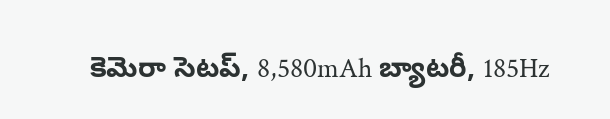కెమెరా సెటప్, 8,580mAh బ్యాటరీ, 185Hz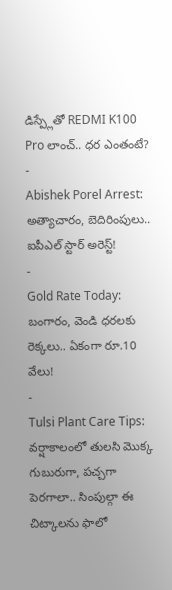డిస్ప్లేతో REDMI K100 Pro లాంచ్.. ధర ఎంతంటే?
-
Abishek Porel Arrest: అత్యాచారం, బెదిరింపులు.. ఐపీఎల్ స్టార్ అరెస్ట్!
-
Gold Rate Today: బంగారం, వెండి ధరలకు రెక్కలు.. ఏకంగా రూ.10 వేలు!
-
Tulsi Plant Care Tips: వర్షాకాలంలో తులసి మొక్క గుబురుగా, పచ్చగా పెరగాలా.. సింపుల్గా ఈ చిట్కాలను ఫాలో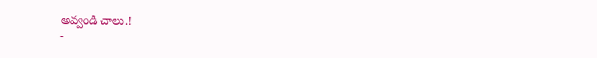అవ్వండి చాలు.!
-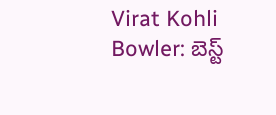Virat Kohli Bowler: బెస్ట్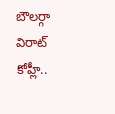బౌలర్గా విరాట్ కోహ్లీ..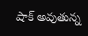షాక్ అవుతున్న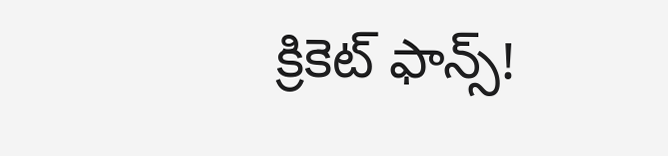క్రికెట్ ఫాన్స్!